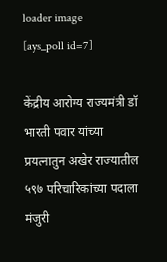loader image
[ays_poll id=7]

केंद्रीय आरोग्य राज्यमंत्री डॉ भारती पवार यांच्या प्रयत्नातुन अखेर राज्यातील ५९७ परिचारिकांच्या पदाला मंजुरी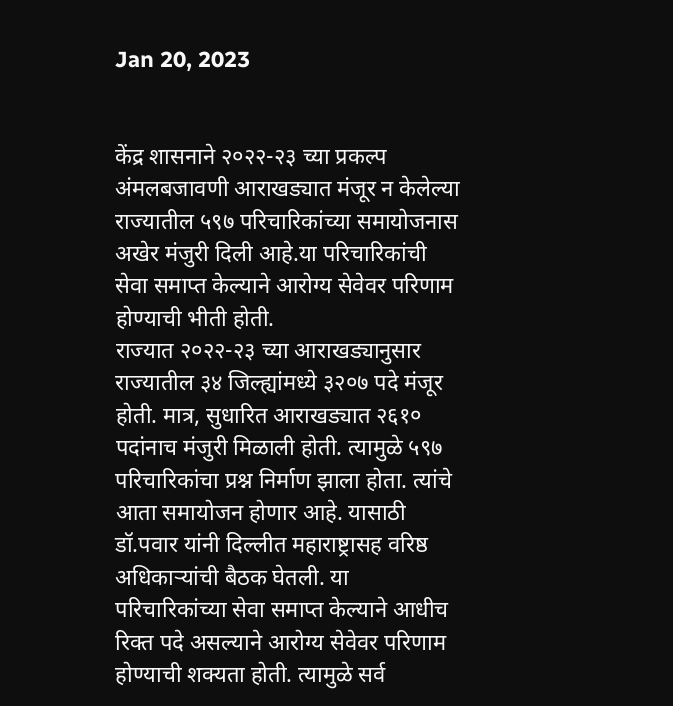Jan 20, 2023


केंद्र शासनाने २०२२-२३ च्या प्रकल्प अंमलबजावणी आराखड्यात मंजूर न केलेल्या राज्यातील ५९७ परिचारिकांच्या समायोजनास अखेर मंजुरी दिली आहे.या परिचारिकांची सेवा समाप्त केल्याने आरोग्य सेवेवर परिणाम होण्याची भीती होती.
राज्यात २०२२-२३ च्या आराखड्यानुसार राज्यातील ३४ जिल्ह्यांमध्ये ३२०७ पदे मंजूर होती. मात्र, सुधारित आराखड्यात २६१० पदांनाच मंजुरी मिळाली होती. त्यामुळे ५९७ परिचारिकांचा प्रश्न निर्माण झाला होता. त्यांचे आता समायोजन होणार आहे. यासाठी डॉ.पवार यांनी दिल्लीत महाराष्ट्रासह वरिष्ठ अधिकाऱ्यांची बैठक घेतली. या परिचारिकांच्या सेवा समाप्त केल्याने आधीच रिक्त पदे असल्याने आरोग्य सेवेवर परिणाम होण्याची शक्यता होती. त्यामुळे सर्व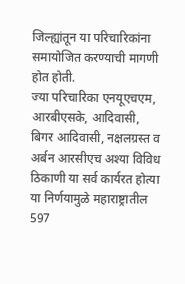जिल्ह्यांतून या परिचारिकांना समायोजित करण्याची मागणी होत होती.
ज्या परिचारिका एनयूएचएम, आरबीएसके, आदिवासी, बिगर आदिवासी, नक्षलग्रस्त व अर्बन आरसीएच अश्या विविध ठिकाणी या सर्व कार्यरत होत्या या निर्णयामुळे महाराष्ट्रातील 597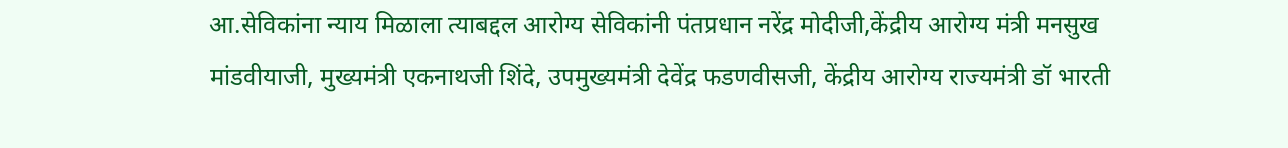आ.सेविकांना न्याय मिळाला त्याबद्दल आरोग्य सेविकांनी पंतप्रधान नरेंद्र मोदीजी,केंद्रीय आरोग्य मंत्री मनसुख मांडवीयाजी, मुख्यमंत्री एकनाथजी शिंदे, उपमुख्यमंत्री देवेंद्र फडणवीसजी, केंद्रीय आरोग्य राज्यमंत्री डॉ भारती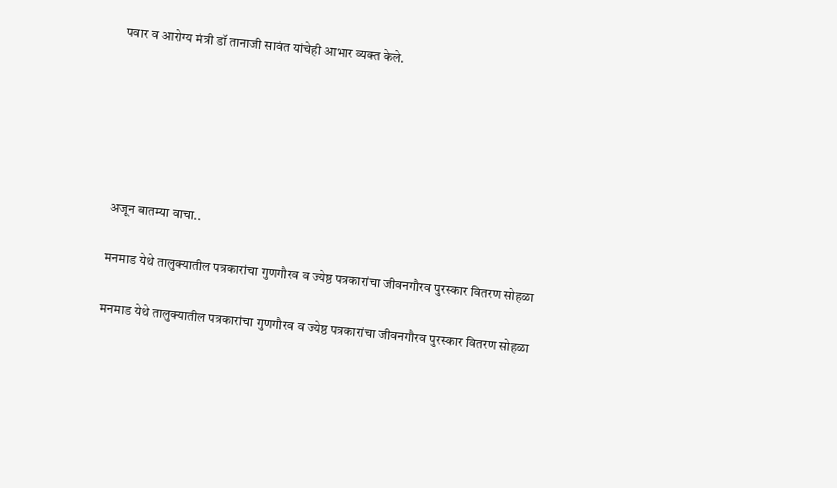पवार व आरोग्य मंत्री डॉ तानाजी सावंत यांचेही आभार व्यक्त केले.






अजून बातम्या वाचा..

मनमाड येथे तालुक्यातील पत्रकारांचा गुणगौरव व ज्येष्ठ पत्रकारांचा जीवनगौरव पुरस्कार वितरण सोहळा

मनमाड येथे तालुक्यातील पत्रकारांचा गुणगौरव व ज्येष्ठ पत्रकारांचा जीवनगौरव पुरस्कार वितरण सोहळा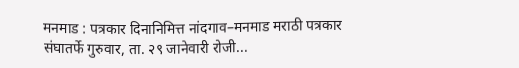मनमाड : पत्रकार दिनानिमित्त नांदगाव–मनमाड मराठी पत्रकार संघातर्फे गुरुवार, ता. २९ जानेवारी रोजी...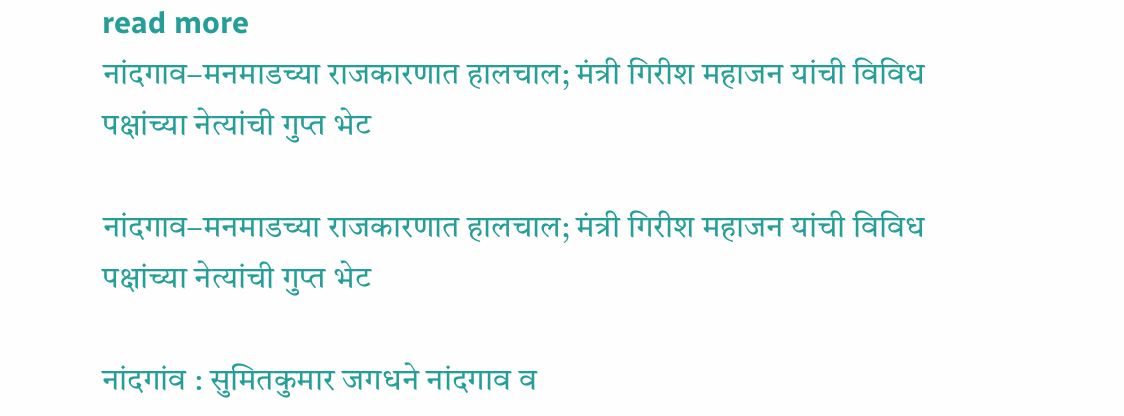read more
नांदगाव–मनमाडच्या राजकारणात हालचाल; मंत्री गिरीश महाजन यांची विविध पक्षांच्या नेत्यांची गुप्त भेट

नांदगाव–मनमाडच्या राजकारणात हालचाल; मंत्री गिरीश महाजन यांची विविध पक्षांच्या नेत्यांची गुप्त भेट

नांदगांव : सुमितकुमार जगधने नांदगाव व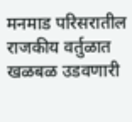मनमाड परिसरातील राजकीय वर्तुळात खळबळ उडवणारी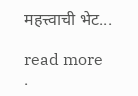महत्त्वाची भेट...

read more
.